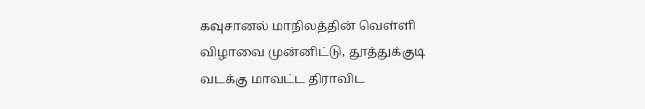கவுசானல் மாநிலத்தின் வெள்ளி விழாவை முன்னிட்டு, தூத்துக்குடி வடக்கு மாவட்ட திராவிட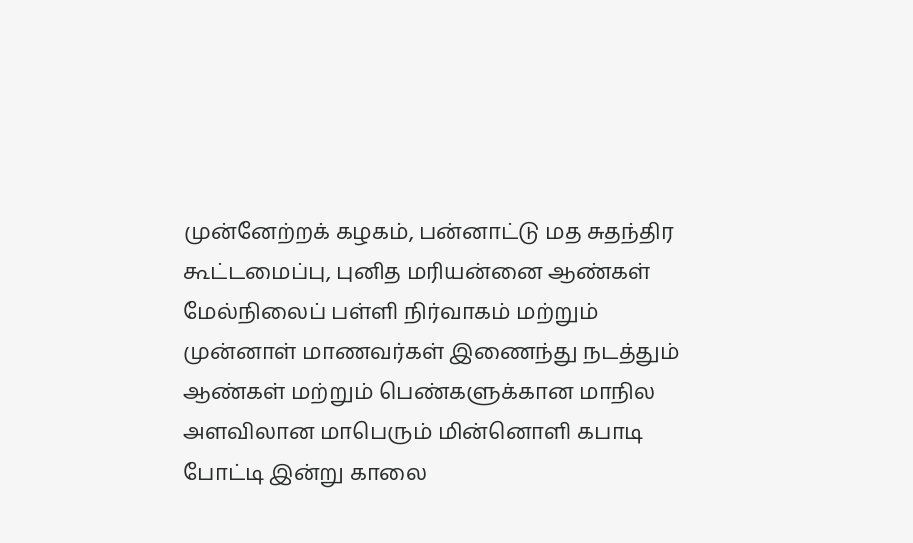முன்னேற்றக் கழகம், பன்னாட்டு மத சுதந்திர கூட்டமைப்பு, புனித மரியன்னை ஆண்கள் மேல்நிலைப் பள்ளி நிர்வாகம் மற்றும் முன்னாள் மாணவர்கள் இணைந்து நடத்தும் ஆண்கள் மற்றும் பெண்களுக்கான மாநில அளவிலான மாபெரும் மின்னொளி கபாடி போட்டி இன்று காலை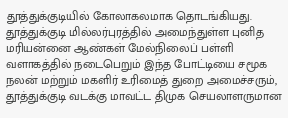தூத்துக்குடியில் கோலாகலமாக தொடங்கியது.
தூத்துக்குடி மில்லர்புரத்தில் அமைந்துள்ள புனித மரியன்னை ஆண்கள் மேல்நிலைப் பள்ளி வளாகத்தில் நடைபெறும் இந்த போட்டியை சமூக நலன் மற்றும் மகளிர் உரிமைத் துறை அமைச்சரும், தூத்துக்குடி வடக்கு மாவட்ட திமுக செயலாளருமான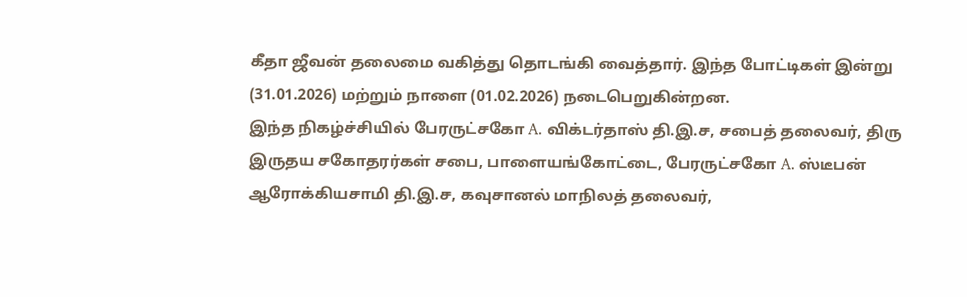கீதா ஜீவன் தலைமை வகித்து தொடங்கி வைத்தார். இந்த போட்டிகள் இன்று (31.01.2026) மற்றும் நாளை (01.02.2026) நடைபெறுகின்றன.
இந்த நிகழ்ச்சியில் பேரருட்சகோ A. விக்டர்தாஸ் தி.இ.ச, சபைத் தலைவர், திரு இருதய சகோதரர்கள் சபை, பாளையங்கோட்டை, பேரருட்சகோ A. ஸ்டீபன் ஆரோக்கியசாமி தி.இ.ச, கவுசானல் மாநிலத் தலைவர்,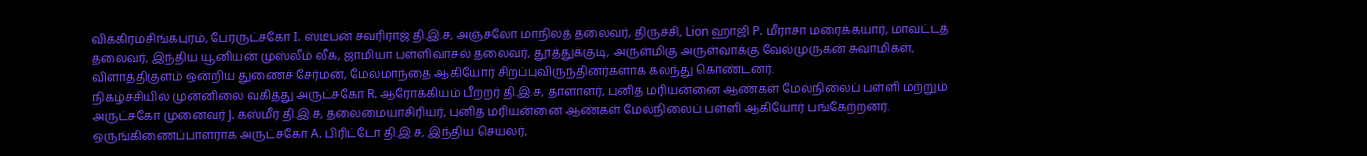விக்கிரமசிங்கபுரம், பேரருட்சகோ I. ஸ்டீபன் சவரிராஜ் தி.இ.ச, அஞ்சலோ மாநிலத் தலைவர், திருச்சி, Lion ஹாஜி P. மீராசா மரைக்கயார், மாவட்டத் தலைவர், இந்திய யூனியன் முஸ்லீம் லீக், ஜாமியா பள்ளிவாசல் தலைவர், தூத்துக்குடி, அருள்மிகு அருள்வாக்கு வேல்முருகன் சுவாமிகள், விளாத்திகுளம் ஒன்றிய துணைச் சேர்மன், மேல்மாந்தை ஆகியோர் சிறப்புவிருந்தினர்களாக கலந்து கொண்டனர்.
நிகழ்ச்சியில் முன்னிலை வகித்து அருட்சகோ R. ஆரோக்கியம் பீற்றர் தி.இ.ச, தாளாளர், புனித மரியன்னை ஆண்கள் மேல்நிலைப் பள்ளி மற்றும் அருட்சகோ முனைவர் J. கஸ்மீர் தி.இ.ச, தலைமையாசிரியர், புனித மரியன்னை ஆண்கள் மேல்நிலைப் பள்ளி ஆகியோர் பங்கேற்றனர். ஒருங்கிணைப்பாளராக அருட்சகோ A. பிரிட்டோ தி.இ.ச, இந்திய செயலர்,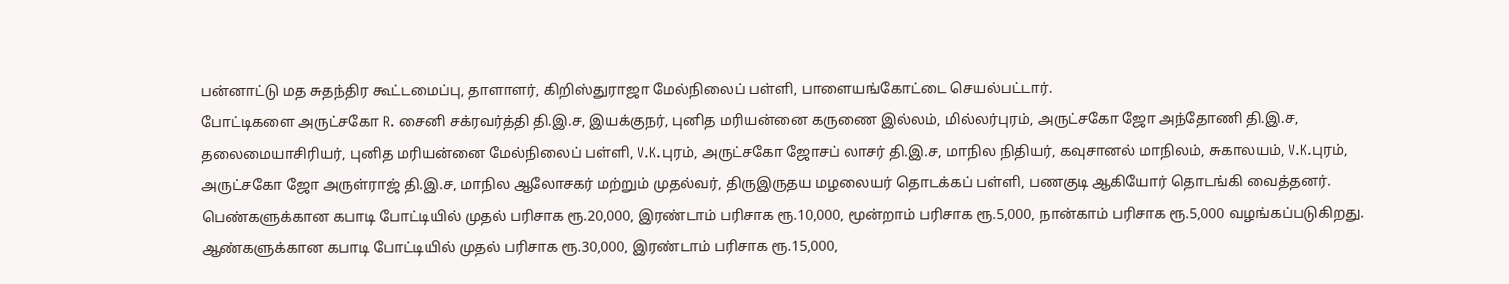பன்னாட்டு மத சுதந்திர கூட்டமைப்பு, தாளாளர், கிறிஸ்துராஜா மேல்நிலைப் பள்ளி, பாளையங்கோட்டை செயல்பட்டார்.
போட்டிகளை அருட்சகோ R. சைனி சக்ரவர்த்தி தி.இ.ச, இயக்குநர், புனித மரியன்னை கருணை இல்லம், மில்லர்புரம், அருட்சகோ ஜோ அந்தோணி தி.இ.ச, தலைமையாசிரியர், புனித மரியன்னை மேல்நிலைப் பள்ளி, V.K.புரம், அருட்சகோ ஜோசப் லாசர் தி.இ.ச, மாநில நிதியர், கவுசானல் மாநிலம், சுகாலயம், V.K.புரம், அருட்சகோ ஜோ அருள்ராஜ் தி.இ.ச, மாநில ஆலோசகர் மற்றும் முதல்வர், திருஇருதய மழலையர் தொடக்கப் பள்ளி, பணகுடி ஆகியோர் தொடங்கி வைத்தனர்.
பெண்களுக்கான கபாடி போட்டியில் முதல் பரிசாக ரூ.20,000, இரண்டாம் பரிசாக ரூ.10,000, மூன்றாம் பரிசாக ரூ.5,000, நான்காம் பரிசாக ரூ.5,000 வழங்கப்படுகிறது. ஆண்களுக்கான கபாடி போட்டியில் முதல் பரிசாக ரூ.30,000, இரண்டாம் பரிசாக ரூ.15,000,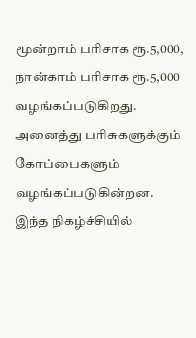மூன்றாம் பரிசாக ரூ.5,000, நான்காம் பரிசாக ரூ.5,000 வழங்கப்படுகிறது. அனைத்து பரிசுகளுக்கும் கோப்பைகளும் வழங்கப்படுகின்றன.
இந்த நிகழ்ச்சியில்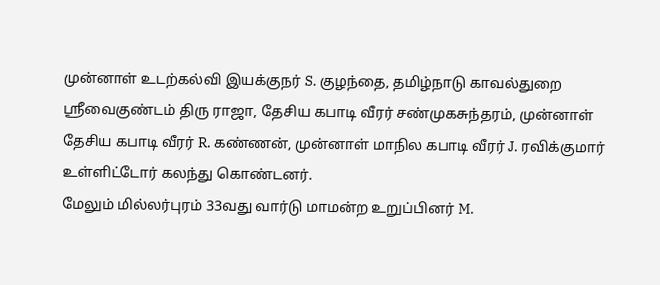முன்னாள் உடற்கல்வி இயக்குநர் S. குழந்தை, தமிழ்நாடு காவல்துறை ஸ்ரீவைகுண்டம் திரு ராஜா, தேசிய கபாடி வீரர் சண்முகசுந்தரம், முன்னாள் தேசிய கபாடி வீரர் R. கண்ணன், முன்னாள் மாநில கபாடி வீரர் J. ரவிக்குமார் உள்ளிட்டோர் கலந்து கொண்டனர்.
மேலும் மில்லர்புரம் 33வது வார்டு மாமன்ற உறுப்பினர் M.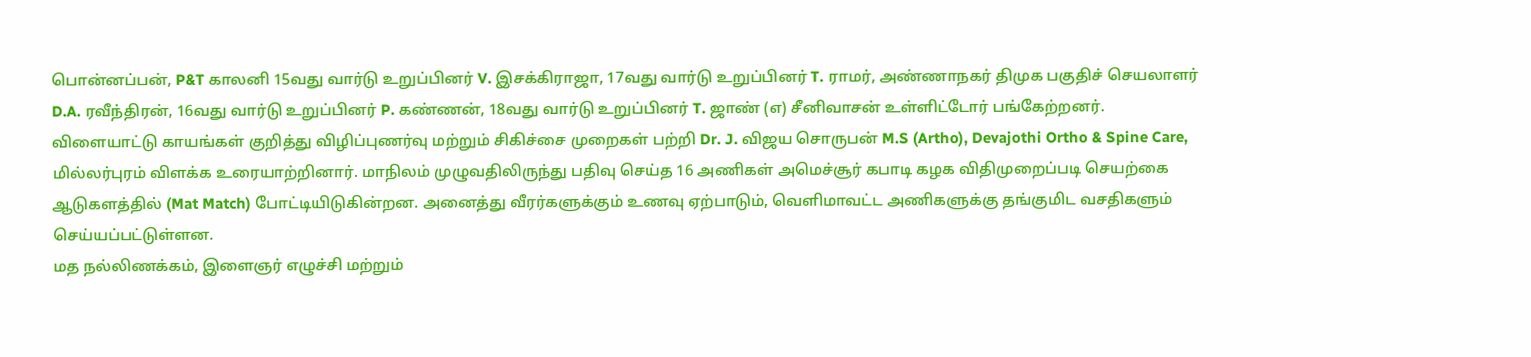பொன்னப்பன், P&T காலனி 15வது வார்டு உறுப்பினர் V. இசக்கிராஜா, 17வது வார்டு உறுப்பினர் T. ராமர், அண்ணாநகர் திமுக பகுதிச் செயலாளர் D.A. ரவீந்திரன், 16வது வார்டு உறுப்பினர் P. கண்ணன், 18வது வார்டு உறுப்பினர் T. ஜாண் (எ) சீனிவாசன் உள்ளிட்டோர் பங்கேற்றனர்.
விளையாட்டு காயங்கள் குறித்து விழிப்புணர்வு மற்றும் சிகிச்சை முறைகள் பற்றி Dr. J. விஜய சொருபன் M.S (Artho), Devajothi Ortho & Spine Care, மில்லர்புரம் விளக்க உரையாற்றினார். மாநிலம் முழுவதிலிருந்து பதிவு செய்த 16 அணிகள் அமெச்சூர் கபாடி கழக விதிமுறைப்படி செயற்கை ஆடுகளத்தில் (Mat Match) போட்டியிடுகின்றன. அனைத்து வீரர்களுக்கும் உணவு ஏற்பாடும், வெளிமாவட்ட அணிகளுக்கு தங்குமிட வசதிகளும் செய்யப்பட்டுள்ளன.
மத நல்லிணக்கம், இளைஞர் எழுச்சி மற்றும்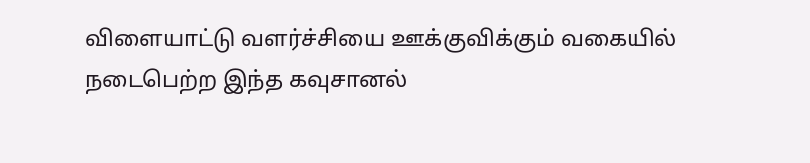விளையாட்டு வளர்ச்சியை ஊக்குவிக்கும் வகையில் நடைபெற்ற இந்த கவுசானல்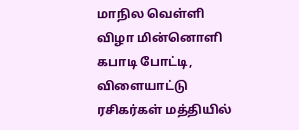மாநில வெள்ளி விழா மின்னொளி கபாடி போட்டி, விளையாட்டு ரசிகர்கள் மத்தியில்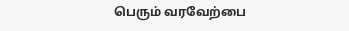பெரும் வரவேற்பை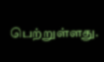பெற்றுள்ளது.